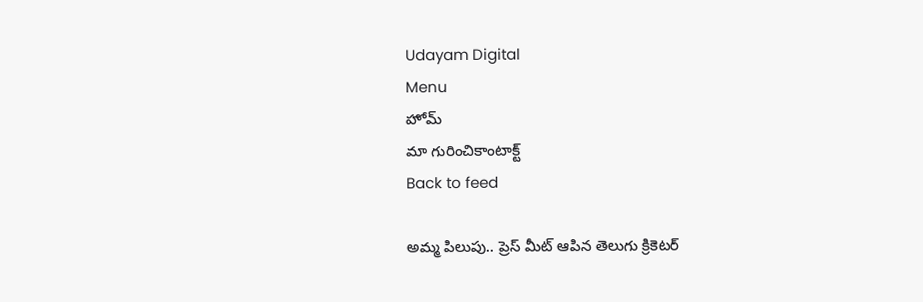Udayam Digital
Menu
హోమ్
మా గురించికాంటాక్ట్
Back to feed

అమ్మ పిలుపు.. ప్రెస్ మీట్ ఆపిన తెలుగు క్రికెటర్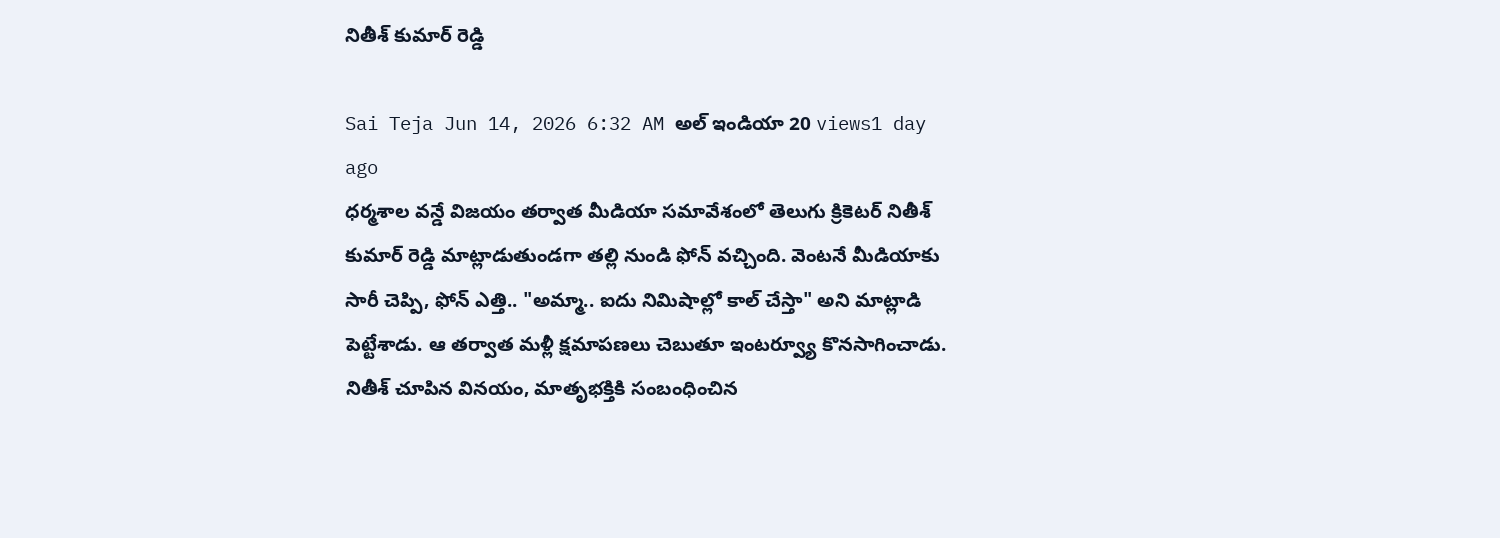నితీశ్ కుమార్ రెడ్డి

Sai Teja Jun 14, 2026 6:32 AM అల్ ఇండియా 20 views1 day ago
ధర్మశాల వన్డే విజయం తర్వాత మీడియా సమావేశంలో తెలుగు క్రికెటర్ నితీశ్ కుమార్ రెడ్డి మాట్లాడుతుండగా తల్లి నుండి ఫోన్ వచ్చింది. వెంటనే మీడియాకు సారీ చెప్పి, ఫోన్ ఎత్తి.. "అమ్మా.. ఐదు నిమిషాల్లో కాల్ చేస్తా" అని మాట్లాడి పెట్టేశాడు. ఆ తర్వాత మళ్లీ క్షమాపణలు చెబుతూ ఇంటర్వ్యూ కొనసాగించాడు. నితీశ్ చూపిన వినయం, మాతృభక్తికి సంబంధించిన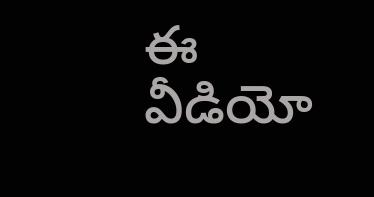ఈ వీడియో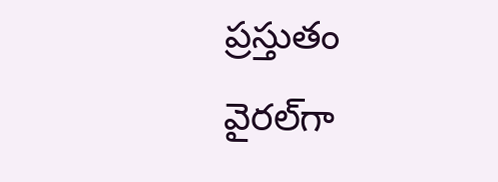ప్రస్తుతం వైరల్‌గా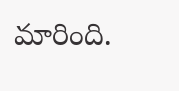మారింది.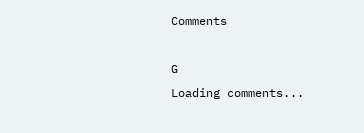Comments

G
Loading comments...